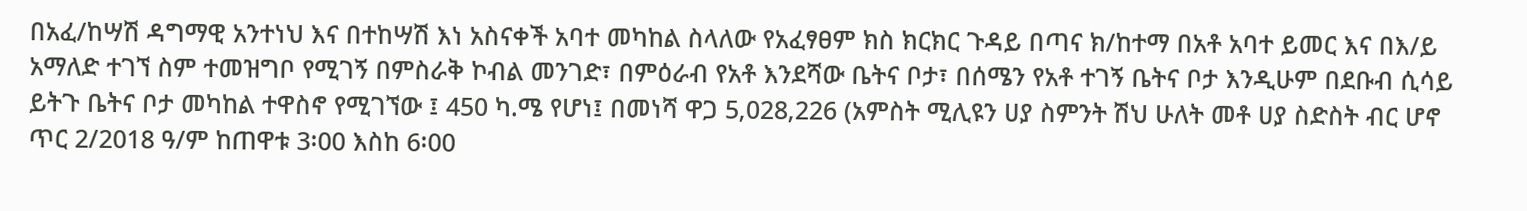በአፈ/ከሣሽ ዳግማዊ አንተነህ እና በተከሣሽ እነ አስናቀች አባተ መካከል ስላለው የአፈፃፀም ክስ ክርክር ጉዳይ በጣና ክ/ከተማ በአቶ አባተ ይመር እና በእ/ይ አማለድ ተገኘ ስም ተመዝግቦ የሚገኝ በምስራቅ ኮብል መንገድ፣ በምዕራብ የአቶ እንደሻው ቤትና ቦታ፣ በሰሜን የአቶ ተገኝ ቤትና ቦታ እንዲሁም በደቡብ ሲሳይ ይትጉ ቤትና ቦታ መካከል ተዋስኖ የሚገኘው ፤ 450 ካ.ሜ የሆነ፤ በመነሻ ዋጋ 5‚028‚226 (አምስት ሚሊዩን ሀያ ስምንት ሽህ ሁለት መቶ ሀያ ስድስት ብር ሆኖ ጥር 2/2018 ዓ/ም ከጠዋቱ 3፡00 እስከ 6፡00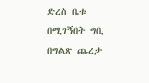ድረስ ቤቱ በሚገኝበት ግቢ በግልጽ ጨረታ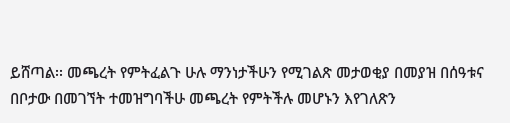ይሸጣል፡፡ መጫረት የምትፈልጉ ሁሉ ማንነታችሁን የሚገልጽ መታወቂያ በመያዝ በሰዓቱና በቦታው በመገኘት ተመዝግባችሁ መጫረት የምትችሉ መሆኑን እየገለጽን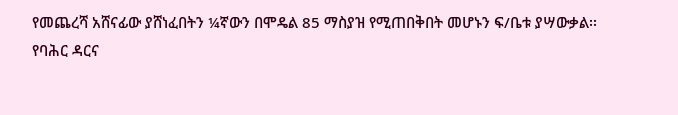የመጨረሻ አሸናፊው ያሸነፈበትን ¼ኛውን በሞዴል 85 ማስያዝ የሚጠበቅበት መሆኑን ፍ/ቤቱ ያሣውቃል፡፡
የባሕር ዳርና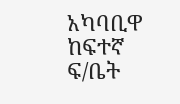አካባቢዋ ከፍተኛ ፍ/ቤት